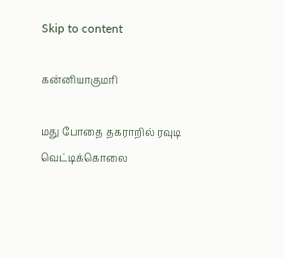Skip to content

கன்னியாகுமரி

மது போதை தகராறில் ரவுடி வெட்டிக்கொலை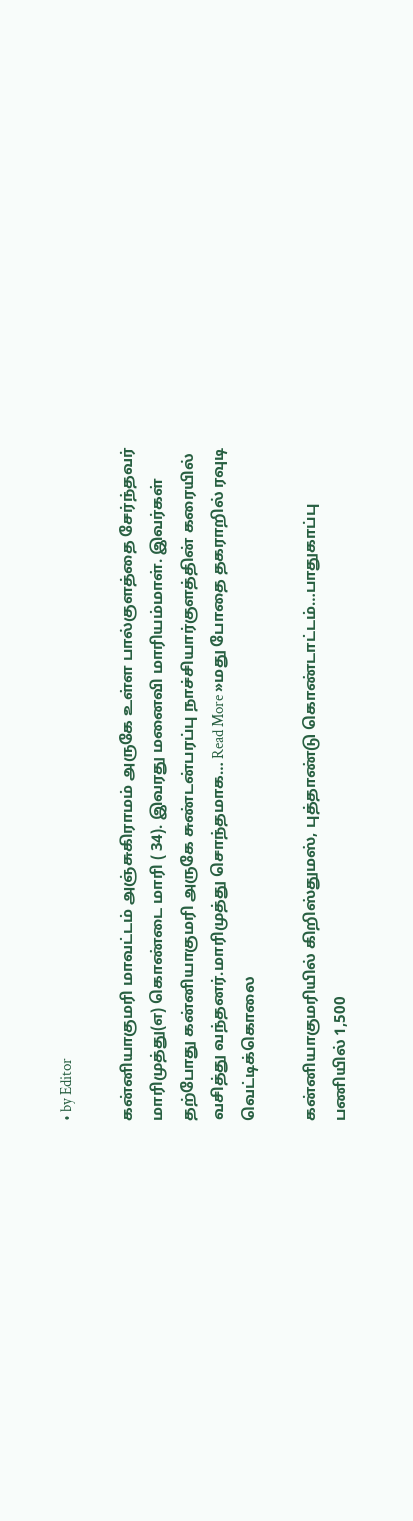• by Editor

கன்னியாகுமரி மாவட்டம் அஞ்சுகிராமம் அருகே உள்ள பால்குளத்தை சேர்ந்தவர் மாரிமுத்து(எ) கொண்டை மாரி ( 34). இவரது மனைவி மாரியம்மாள். இவர்கள் தற்போது கன்னியாகுமரி அருகே சுண்டன்பரப்பு நாச்சியார்குளத்தின் கரையில் வசித்து வந்தனர்.மாரிமுத்து சொந்தமாக… Read More »மது போதை தகராறில் ரவுடி வெட்டிக்கொலை

கன்னியாகுமரியில் கிறிஸ்துமஸ், புத்தாண்டு கொண்டாட்டம்…பாதுகாப்பு பணியில் 1,500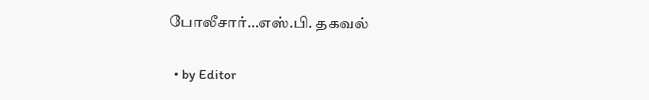போலீசார்…எஸ்.பி. தகவல்

  • by Editor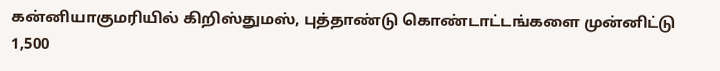கன்னியாகுமரியில் கிறிஸ்துமஸ், புத்தாண்டு கொண்டாட்டங்களை முன்னிட்டு 1,500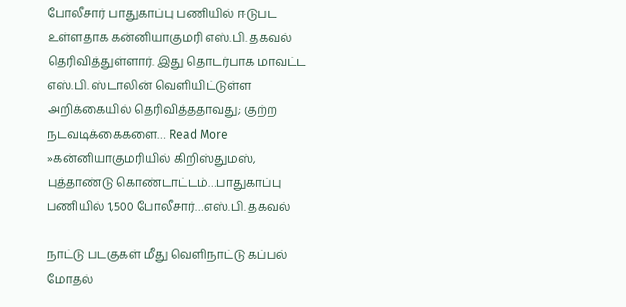போலீசார் பாதுகாப்பு பணியில் ஈடுபட உள்ளதாக கன்னியாகுமரி எஸ்.பி. தகவல் தெரிவித்துள்ளார். இது தொடர்பாக மாவட்ட எஸ்.பி. ஸ்டாலின் வெளியிட்டுள்ள அறிக்கையில் தெரிவித்ததாவது; குற்ற நடவடிக்கைகளை… Read More »கன்னியாகுமரியில் கிறிஸ்துமஸ், புத்தாண்டு கொண்டாட்டம்…பாதுகாப்பு பணியில் 1,500 போலீசார்…எஸ்.பி. தகவல்

நாட்டு படகுகள் மீது வெளிநாட்டு கப்பல் மோதல்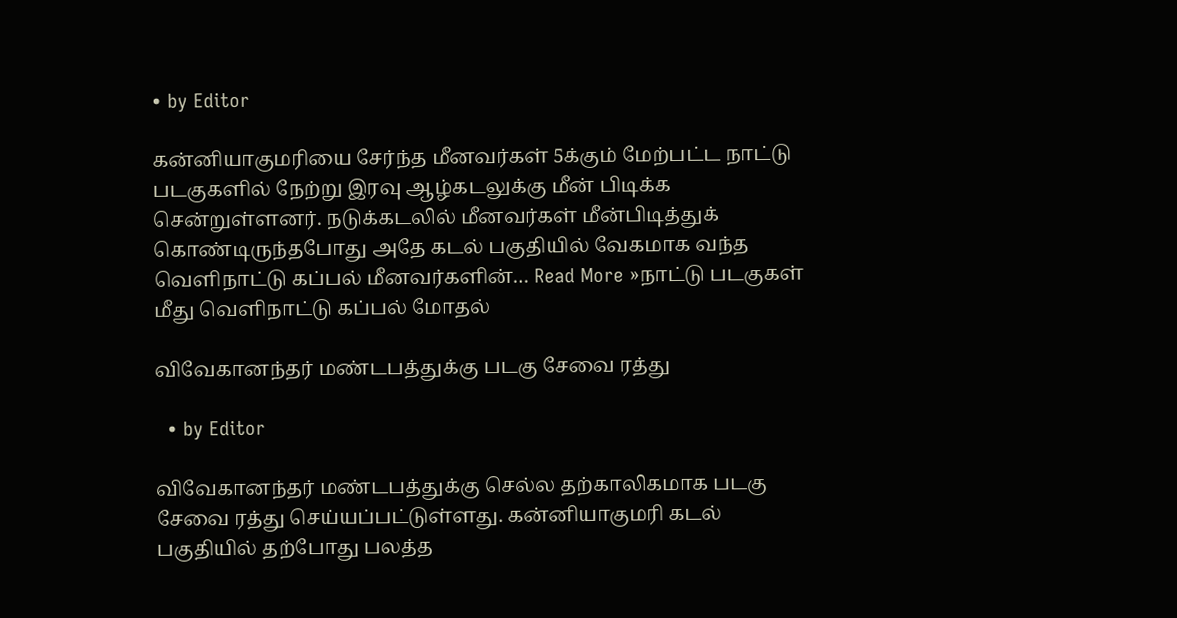• by Editor

கன்னியாகுமரியை சேர்ந்த மீனவர்கள் 5க்கும் மேற்பட்ட நாட்டு படகுகளில் நேற்று இரவு ஆழ்கடலுக்கு மீன் பிடிக்க சென்றுள்ளனர். நடுக்கடலில் மீனவர்கள் மீன்பிடித்துக் கொண்டிருந்தபோது அதே கடல் பகுதியில் வேகமாக வந்த வெளிநாட்டு கப்பல் மீனவர்களின்… Read More »நாட்டு படகுகள் மீது வெளிநாட்டு கப்பல் மோதல்

விவேகானந்தர் மண்டபத்துக்கு படகு சேவை ரத்து

  • by Editor

விவேகானந்தர் மண்டபத்துக்கு செல்ல தற்காலிகமாக படகு சேவை ரத்து செய்யப்பட்டுள்ளது. கன்னியாகுமரி கடல் பகுதியில் தற்போது பலத்த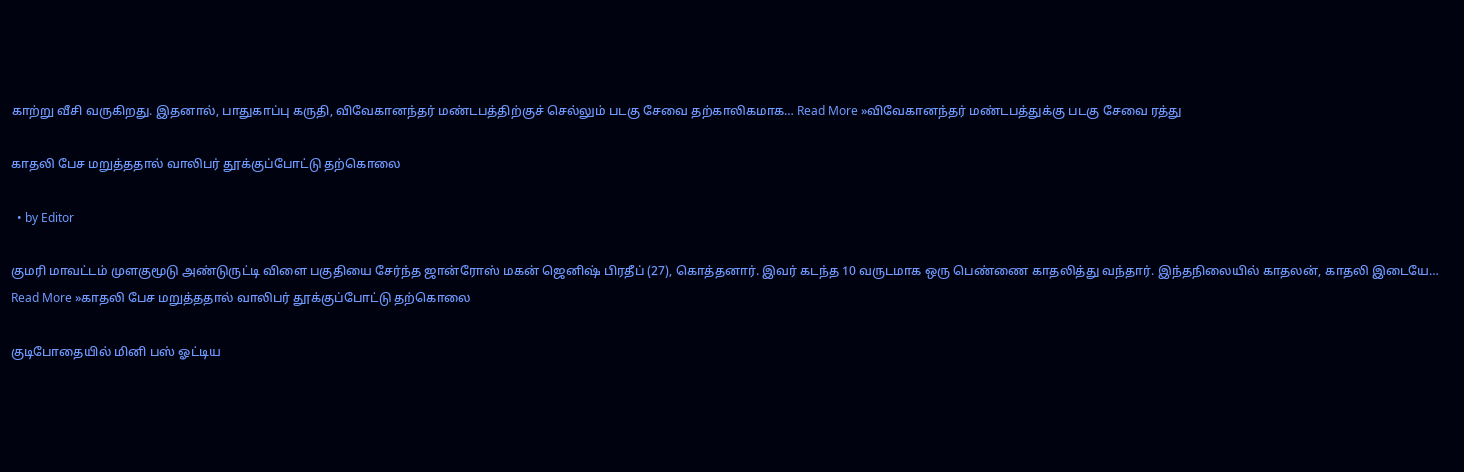காற்று வீசி வருகிறது. இதனால், பாதுகாப்பு கருதி, விவேகானந்தர் மண்டபத்திற்குச் செல்லும் படகு சேவை தற்காலிகமாக… Read More »விவேகானந்தர் மண்டபத்துக்கு படகு சேவை ரத்து

காதலி பேச மறுத்ததால் வாலிபர் தூக்குப்போட்டு தற்கொலை

  • by Editor

குமரி மாவட்டம் முளகுமூடு அண்டுருட்டி விளை பகுதியை சேர்ந்த ஜான்ரோஸ் மகன் ஜெனிஷ் பிரதீப் (27), கொத்தனார். இவர் கடந்த 10 வருடமாக ஒரு பெண்ணை காதலித்து வந்தார். இந்தநிலையில் காதலன், காதலி இடையே… Read More »காதலி பேச மறுத்ததால் வாலிபர் தூக்குப்போட்டு தற்கொலை

குடிபோதையில் மினி பஸ் ஓட்டிய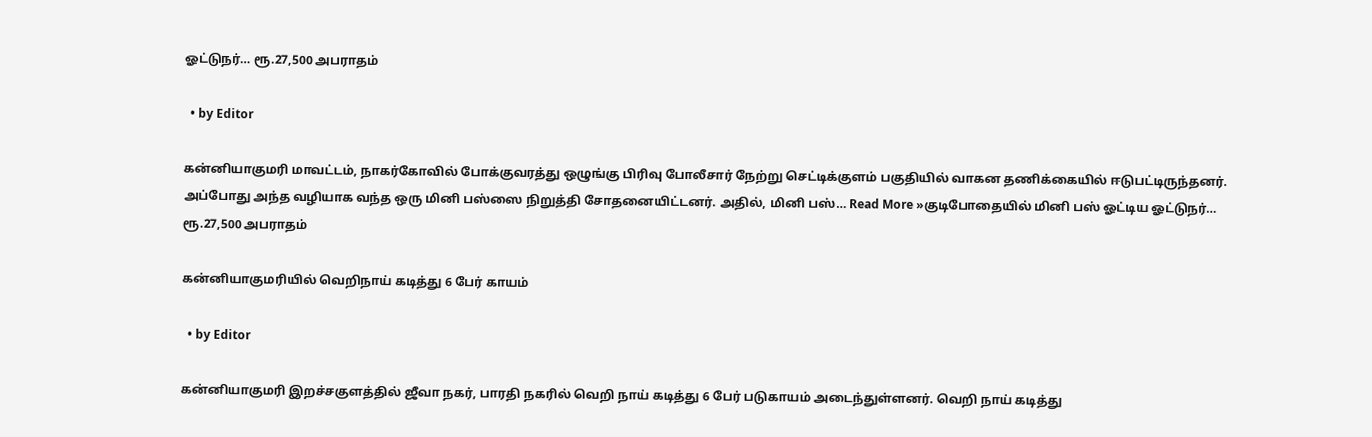ஓட்டுநர்… ரூ.27,500 அபராதம்

  • by Editor

கன்னியாகுமரி மாவட்டம், நாகர்கோவில் போக்குவரத்து ஒழுங்கு பிரிவு போலீசார் நேற்று செட்டிக்குளம் பகுதியில் வாகன தணிக்கையில் ஈடுபட்டிருந்தனர். அப்போது அந்த வழியாக வந்த ஒரு மினி பஸ்ஸை நிறுத்தி சோதனையிட்டனர். அதில், மினி பஸ்… Read More »குடிபோதையில் மினி பஸ் ஓட்டிய ஓட்டுநர்… ரூ.27,500 அபராதம்

கன்னியாகுமரியில் வெறிநாய் கடித்து 6 பேர் காயம்

  • by Editor

கன்னியாகுமரி இறச்சகுளத்தில் ஜீவா நகர், பாரதி நகரில் வெறி நாய் கடித்து 6 பேர் படுகாயம் அடைந்துள்ளனர். வெறி நாய் கடித்து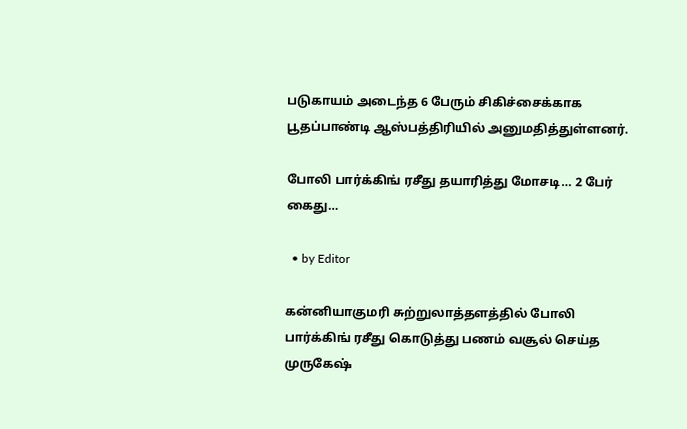படுகாயம் அடைந்த 6 பேரும் சிகிச்சைக்காக பூதப்பாண்டி ஆஸ்பத்திரியில் அனுமதித்துள்ளனர்.

போலி பார்க்கிங் ரசீது தயாரித்து மோசடி… 2 பேர் கைது…

  • by Editor

கன்னியாகுமரி சுற்றுலாத்தளத்தில் போலி பார்க்கிங் ரசீது கொடுத்து பணம் வசூல் செய்த முருகேஷ்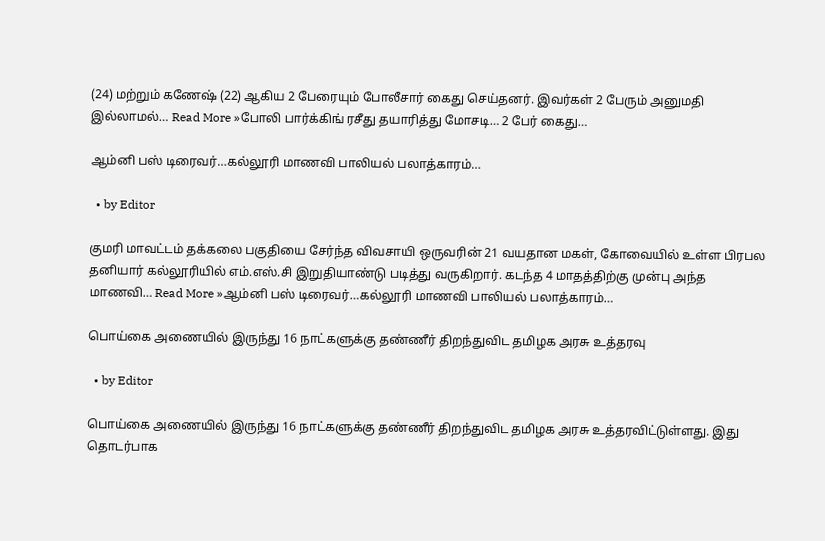(24) மற்றும் கணேஷ் (22) ஆகிய 2 பேரையும் போலீசார் கைது செய்தனர். இவர்கள் 2 பேரும் அனுமதி இல்லாமல்… Read More »போலி பார்க்கிங் ரசீது தயாரித்து மோசடி… 2 பேர் கைது…

ஆம்னி பஸ் டிரைவர்…கல்லூரி மாணவி பாலியல் பலாத்காரம்…

  • by Editor

குமரி மாவட்டம் தக்கலை பகுதியை சேர்ந்த விவசாயி ஒருவரின் 21 வயதான மகள், கோவையில் உள்ள பிரபல தனியார் கல்லூரியில் எம்.எஸ்.சி இறுதியாண்டு படித்து வருகிறார். கடந்த 4 மாதத்திற்கு முன்பு அந்த மாணவி… Read More »ஆம்னி பஸ் டிரைவர்…கல்லூரி மாணவி பாலியல் பலாத்காரம்…

பொய்கை அணையில் இருந்து 16 நாட்களுக்கு தண்ணீர் திறந்துவிட தமிழக அரசு உத்தரவு

  • by Editor

பொய்கை அணையில் இருந்து 16 நாட்களுக்கு தண்ணீர் திறந்துவிட தமிழக அரசு உத்தரவிட்டுள்ளது. இது தொடர்பாக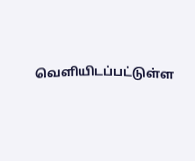வெளியிடப்பட்டுள்ள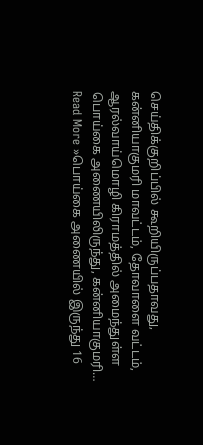செய்திக்குறிப்பில் கூறியிருப்பதாவது, கன்னியாகுமரி மாவட்டம், தோவாளை வட்டம், ஆரல்வாய்மொழி கிராமத்தில் அமைந்துள்ள பொய்கை அணையிலிருந்து, கன்னியாகுமரி… Read More »பொய்கை அணையில் இருந்து 16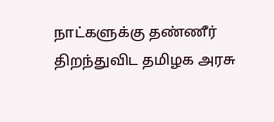நாட்களுக்கு தண்ணீர் திறந்துவிட தமிழக அரசு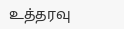உத்தரவு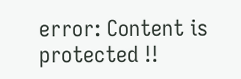error: Content is protected !!